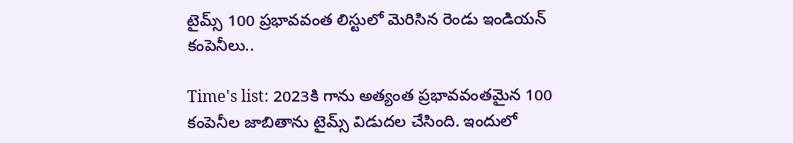టైమ్స్ 100 ప్రభావవంత లిస్టులో మెరిసిన రెండు ఇండియన్ కంపెనీలు..

Time's list: 2023కి గాను అత్యంత ప్రభావవంతమైన 100 కంపెనీల జాబితాను టైమ్స్ విడుదల చేసింది. ఇందులో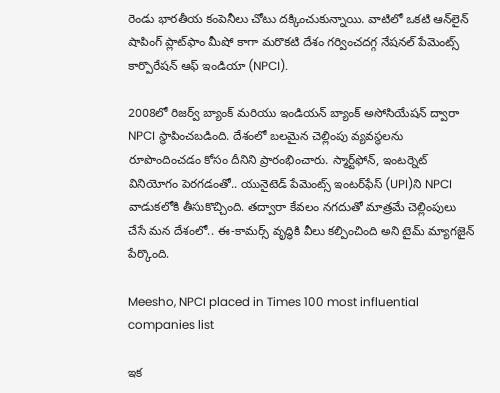రెండు భారతీయ కంపెనీలు చోటు దక్కించుకున్నాయి. వాటిలో ఒకటి ఆన్‌లైన్‌ షాపింగ్ ప్లాట్‌ఫాం మీషో కాగా మరొకటి దేశం గర్వించదగ్గ నేషనల్ పేమెంట్స్ కార్పొరేషన్ ఆఫ్ ఇండియా (NPCI).

2008లో రిజర్వ్ బ్యాంక్ మరియు ఇండియన్ బ్యాంక్ అసోసియేషన్ ద్వారా NPCI స్థాపించబడింది. దేశంలో బలమైన చెల్లింపు వ్యవస్థలను రూపొందించడం కోసం దీనిని ప్రారంభించారు. స్మార్ట్‌ఫోన్, ఇంటర్నెట్ వినియోగం పెరగడంతో.. యునైటెడ్ పేమెంట్స్ ఇంటర్‌ఫేస్ (UPI)ని NPCI వాడుకలోకి తీసుకొచ్చింది. తద్వారా కేవలం నగదుతో మాత్రమే చెల్లింపులు చేసే మన దేశంలో.. ఈ-కామర్స్ వృద్ధికి వీలు కల్పించింది అని టైమ్ మ్యాగజైన్ పేర్కొంది.

Meesho, NPCI placed in Times 100 most influential companies list

ఇక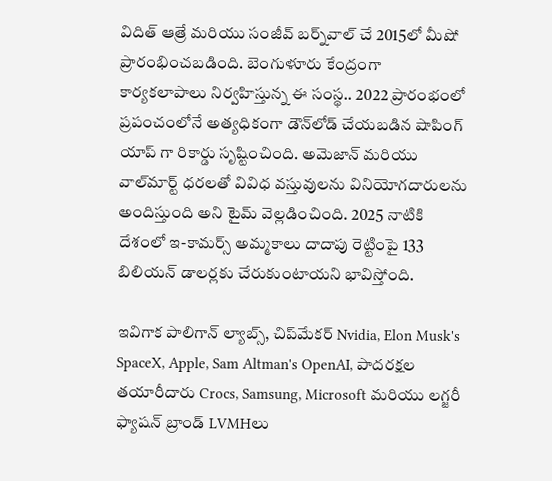విదిత్ ఆత్రే మరియు సంజీవ్ బర్న్‌వాల్‌ చే 2015లో మీషో ప్రారంభించబడింది. బెంగుళూరు కేంద్రంగా కార్యకలాపాలు నిర్వహిస్తున్న ఈ సంస్థ.. 2022 ప్రారంభంలో ప్రపంచంలోనే అత్యధికంగా డౌన్‌లోడ్ చేయబడిన షాపింగ్ యాప్ గా రికార్డు సృష్టించింది. అమెజాన్ మరియు వాల్‌మార్ట్ ధరలతో వివిధ వస్తువులను వినియోగదారులను అందిస్తుంది అని టైమ్ వెల్లడించింది. 2025 నాటికి దేశంలో ఇ-కామర్స్ అమ్మకాలు దాదాపు రెట్టింపై 133 బిలియన్ డాలర్లకు చేరుకుంటాయని భావిస్తోంది.

ఇవిగాక పాలిగాన్ ల్యాబ్స్, చిప్‌మేకర్ Nvidia, Elon Musk's SpaceX, Apple, Sam Altman's OpenAI, పాదరక్షల తయారీదారు Crocs, Samsung, Microsoft మరియు లగ్జరీ ఫ్యాషన్ బ్రాండ్ LVMHలు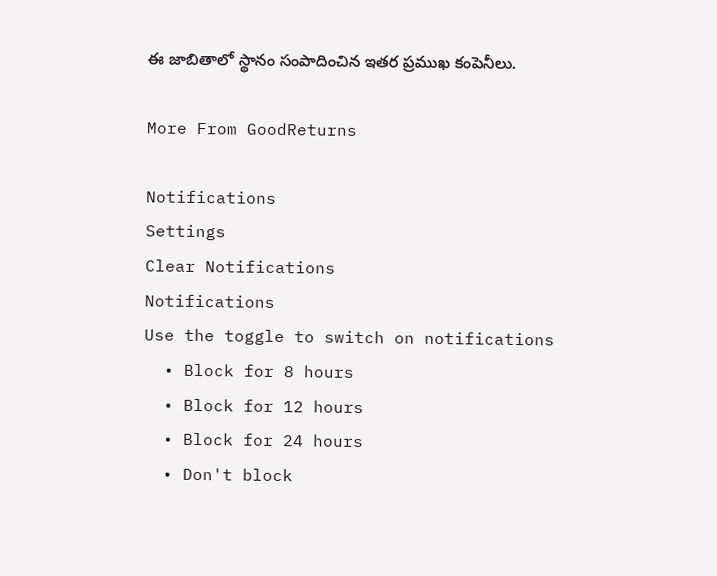ఈ జాబితాలో స్థానం సంపాదించిన ఇతర ప్రముఖ కంపెనీలు.

More From GoodReturns

Notifications
Settings
Clear Notifications
Notifications
Use the toggle to switch on notifications
  • Block for 8 hours
  • Block for 12 hours
  • Block for 24 hours
  • Don't block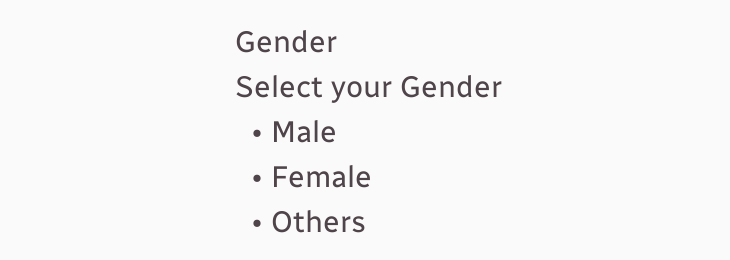Gender
Select your Gender
  • Male
  • Female
  • Others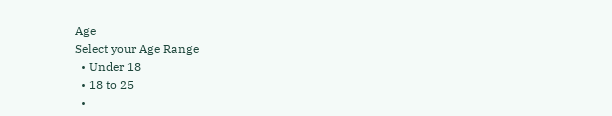Age
Select your Age Range
  • Under 18
  • 18 to 25
  •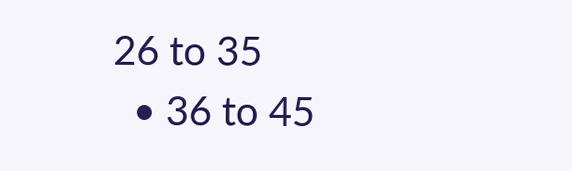26 to 35
  • 36 to 45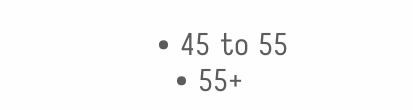• 45 to 55
  • 55+